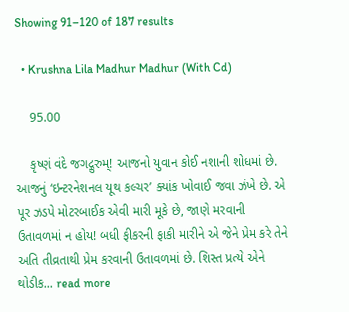Showing 91–120 of 187 results

  • Krushna Lila Madhur Madhur (With Cd)

    95.00

    કૃષ્ણં વંદે જગદ્ગુરુમ્! આજનો યુવાન કોઈ નશાની શોધમાં છે. આજનું ‘ઇન્ટરનેશનલ યૂથ કલ્ચર’ ક્યાંક ખોવાઈ જવા ઝંખે છે. એ પૂર ઝડપે મોટરબાઈક એવી મારી મૂકે છે, જાણે મરવાની ઉતાવળમાં ન હોય! બધી ફીકરની ફાકી મારીને એ જેને પ્રેમ કરે તેને અતિ તીવ્રતાથી પ્રેમ કરવાની ઉતાવળમાં છે. શિસ્ત પ્રત્યે એને થોડીક... read more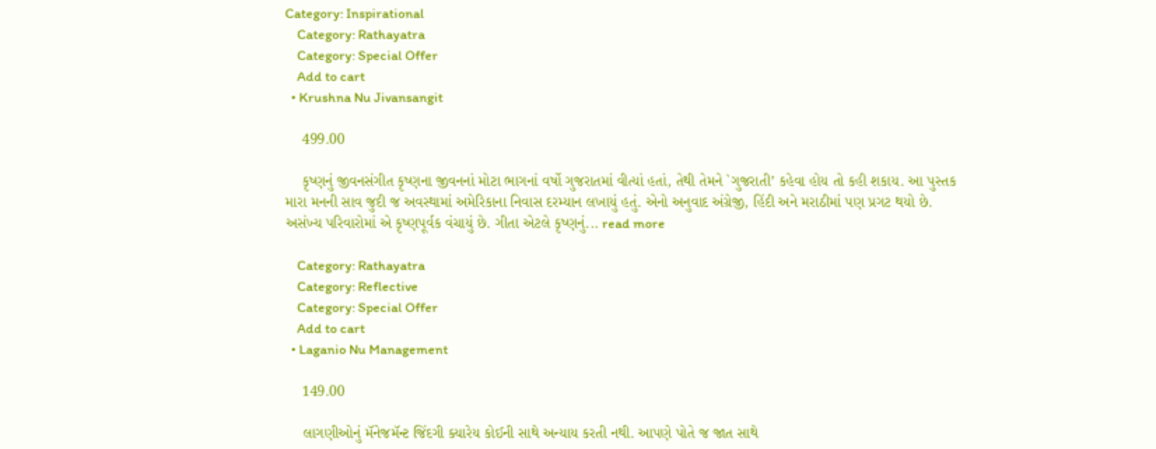Category: Inspirational
    Category: Rathayatra
    Category: Special Offer
    Add to cart
  • Krushna Nu Jivansangit

    499.00

    કૃષ્ણનું જીવનસંગીત કૃષ્ણના જીવનનાં મોટા ભાગનાં વર્ષો ગુજરાતમાં વીત્યાં હતાં, તેથી તેમને `ગુજરાતી’ કહેવા હોય તો કહી શકાય. આ પુસ્તક મારા મનની સાવ જુદી જ અવસ્થામાં અમેરિકાના નિવાસ દરમ્યાન લખાયું હતું. એનો અનુવાદ અંગ્રેજી, હિંદી અને મરાઠીમાં પણ પ્રગટ થયો છે. અસંખ્ય પરિવારોમાં એ કૃષ્ણપૂર્વક વંચાયું છે. ગીતા એટલે કૃષ્ણનું... read more

    Category: Rathayatra
    Category: Reflective
    Category: Special Offer
    Add to cart
  • Laganio Nu Management

    149.00

    લાગણીઓનું મૅનેજમૅન્ટ જિંદગી ક્યારેય કોઈની સાથે અન્યાય કરતી નથી. આપણે પોતે જ જાત સાથે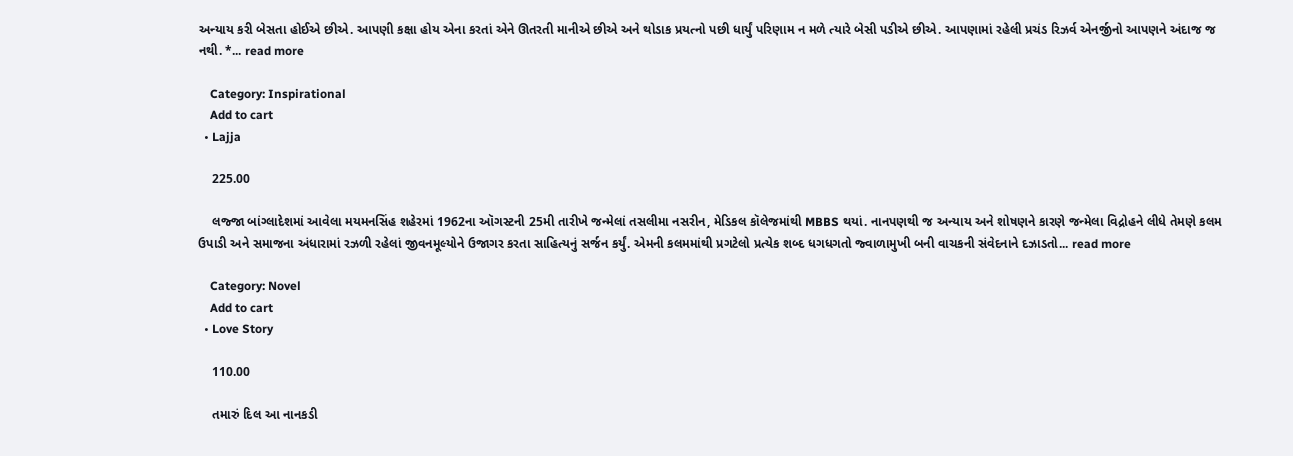અન્યાય કરી બેસતા હોઈએ છીએ. આપણી કક્ષા હોય એના કરતાં એને ઊતરતી માનીએ છીએ અને થોડાક પ્રયત્નો પછી ધાર્યું પરિણામ ન મળે ત્યારે બેસી પડીએ છીએ. આપણામાં રહેલી પ્રચંડ રિઝર્વ એનર્જીનો આપણને અંદાજ જ નથી. *... read more

    Category: Inspirational
    Add to cart
  • Lajja

    225.00

    લજ્જા બાંગ્લાદેશમાં આવેલા મયમનસિંહ શહેરમાં 1962ના ઑગસ્ટની 25મી તારીખે જન્મેલાં તસલીમા નસરીન, મેડિકલ કૉલેજમાંથી MBBS થયાં. નાનપણથી જ અન્યાય અને શોષણને કારણે જન્મેલા વિદ્રોહને લીધે તેમણે કલમ ઉપાડી અને સમાજના અંધારામાં રઝળી રહેલાં જીવનમૂલ્યોને ઉજાગર કરતા સાહિત્યનું સર્જન કર્યું. એમની કલમમાંથી પ્રગટેલો પ્રત્યેક શબ્દ ધગધગતો જ્વાળામુખી બની વાચકની સંવેદનાને દઝાડતો... read more

    Category: Novel
    Add to cart
  • Love Story

    110.00

    તમારું દિલ આ નાનકડી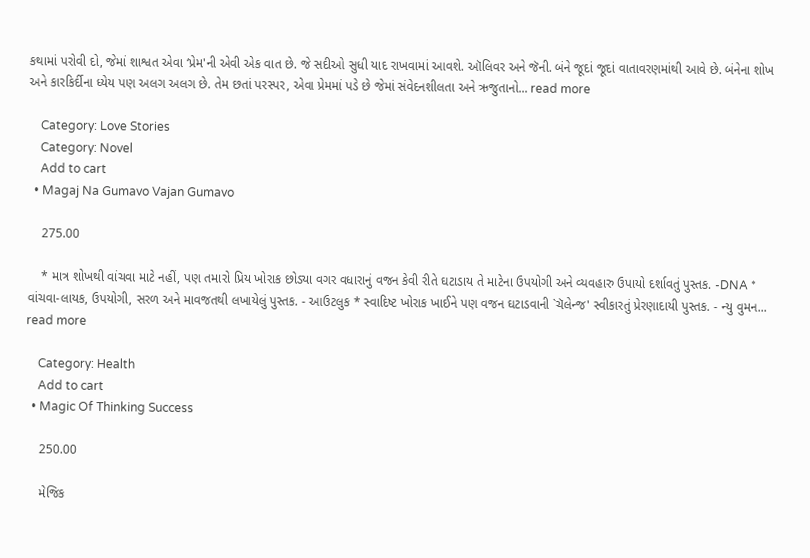કથામાં પરોવી દો, જેમાં શાશ્વત એવા ‘પ્રેમ'ની એવી એક વાત છે. જે સદીઓ સુધી યાદ રાખવામાં આવશે. ઑલિવર અને જૅની. બંને જૂદાં જૂદાં વાતાવરણમાંથી આવે છે. બંનેના શોખ અને કારકિર્દીના ધ્યેય પણ અલગ અલગ છે. તેમ છતાં પરસ્પર, એવા પ્રેમમાં પડે છે જેમાં સંવેદનશીલતા અને ઋજુતાનો... read more

    Category: Love Stories
    Category: Novel
    Add to cart
  • Magaj Na Gumavo Vajan Gumavo

    275.00

    * માત્ર શોખથી વાંચવા માટે નહીં, પણ તમારો પ્રિય ખોરાક છોડ્યા વગર વધારાનું વજન કેવી રીતે ઘટાડાય તે માટેના ઉપયોગી અને વ્યવહારુ ઉપાયો દર્શાવતું પુસ્તક. -DNA * વાંચવા-લાયક, ઉપયોગી, સરળ અને માવજતથી લખાયેલું પુસ્તક. - આઉટલુક * સ્વાદિષ્ટ ખોરાક ખાઈને પણ વજન ઘટાડવાની `ચૅલેન્જ' સ્વીકારતું પ્રેરણાદાયી પુસ્તક. - ન્યુ વુમન... read more

    Category: Health
    Add to cart
  • Magic Of Thinking Success

    250.00

    મેજિક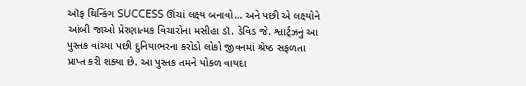ઑફ થિન્કિંગ SUCCESS ઊંચાં લક્ષ્ય બનાવો… અને પછી એ લક્ષ્યોને આંબી જાઓ પ્રેરણાત્મક વિચારોના મસીહા ડૉ. ડેવિડ જે. શ્વાર્ટ્ઝનું આ પુસ્તક વાંચ્યા પછી દુનિયાભરના કરોડો લોકો જીવનમાં શ્રેષ્ઠ સફળતા પ્રાપ્ત કરી શક્યા છે. આ પુસ્તક તમને પોકળ વાયદા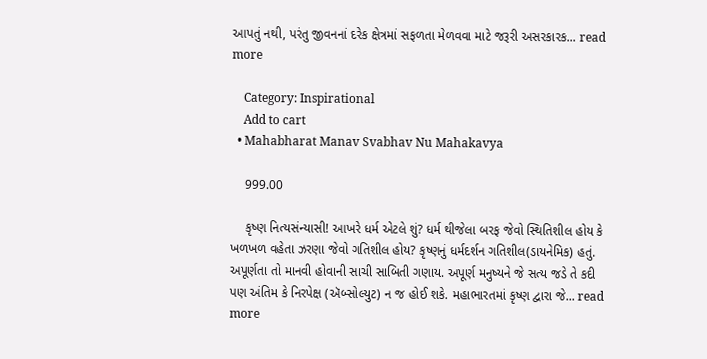આપતું નથી, પરંતુ જીવનનાં દરેક ક્ષેત્રમાં સફળતા મેળવવા માટે જરૂરી અસરકારક... read more

    Category: Inspirational
    Add to cart
  • Mahabharat Manav Svabhav Nu Mahakavya

    999.00

    કૃષ્ણ નિત્યસંન્યાસી! આખરે ધર્મ એટલે શું? ધર્મ થીજેલા બરફ જેવો સ્થિતિશીલ હોય કે ખળખળ વહેતા ઝરણા જેવો ગતિશીલ હોય? કૃષ્ણનું ધર્મદર્શન ગતિશીલ(ડાયનેમિક) હતું. અપૂર્ણતા તો માનવી હોવાની સાચી સાબિતી ગણાય. અપૂર્ણ મનુષ્યને જે સત્ય જડે તે કદી પણ અંતિમ કે નિરપેક્ષ (ઍબ્સોલ્યુટ) ન જ હોઈ શકે. મહાભારતમાં કૃષ્ણ દ્વારા જે... read more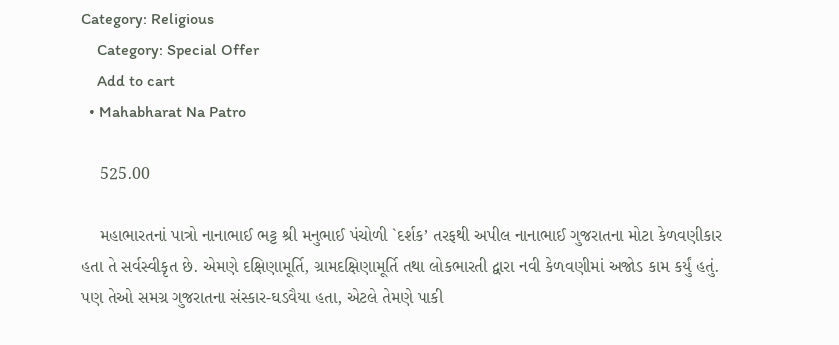Category: Religious
    Category: Special Offer
    Add to cart
  • Mahabharat Na Patro

    525.00

    મહાભારતનાં પાત્રો નાનાભાઈ ભટ્ટ શ્રી મનુભાઈ પંચોળી `દર્શક’ તરફથી અપીલ નાનાભાઈ ગુજરાતના મોટા કેળવણીકાર હતા તે સર્વસ્વીકૃત છે. એમણે દક્ષિણામૂર્તિ, ગ્રામદક્ષિણામૂર્તિ તથા લોકભારતી દ્વારા નવી કેળવણીમાં અજોડ કામ કર્યું હતું. પણ તેઓ સમગ્ર ગુજરાતના સંસ્કાર-ઘડવૈયા હતા, એટલે તેમણે પાકી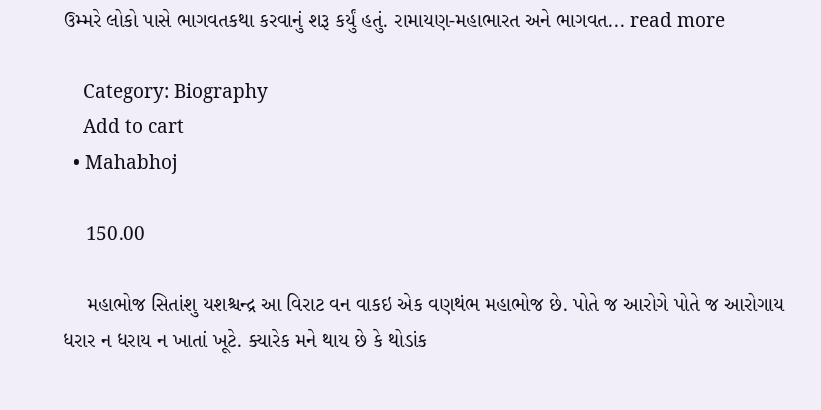ઉમ્મરે લોકો પાસે ભાગવતકથા કરવાનું શરૂ કર્યું હતું. રામાયણ-મહાભારત અને ભાગવત... read more

    Category: Biography
    Add to cart
  • Mahabhoj

    150.00

    મહાભોજ સિતાંશુ યશશ્ચન્દ્ર આ વિરાટ વન વાકઇ એક વણથંભ મહાભોજ છે. પોતે જ આરોગે પોતે જ આરોગાય ધરાર ન ધરાય ન ખાતાં ખૂટે. ક્યારેક મને થાય છે કે થોડાંક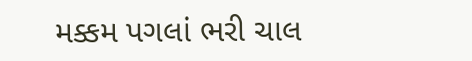મક્કમ પગલાં ભરી ચાલ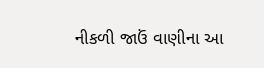નીકળી જાઉં વાણીના આ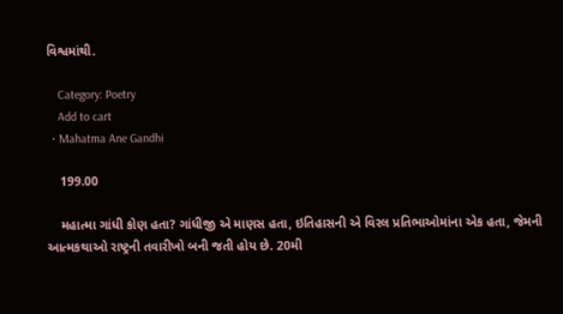વિશ્વમાંથી.

    Category: Poetry
    Add to cart
  • Mahatma Ane Gandhi

    199.00

    મહાત્મા ગાંધી કોણ હતા? ગાંધીજી એ માણસ હતા, ઇતિહાસની એ વિરલ પ્રતિભાઓમાંના એક હતા, જેમની આત્મકથાઓ રાષ્ટ્રની તવારીખો બની જતી હોય છે. 20મી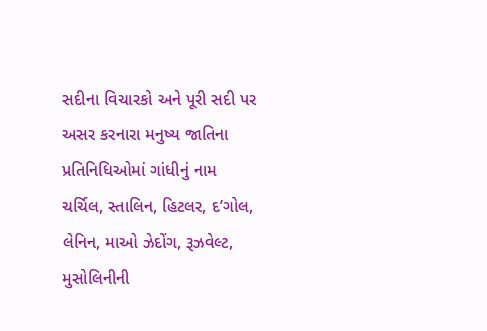સદીના વિચારકો અને પૂરી સદી પર અસર કરનારા મનુષ્ય જાતિના પ્રતિનિધિઓમાં ગાંધીનું નામ ચર્ચિલ, સ્તાલિન, હિટલર, દ’ગોલ, લેનિન, માઓ ઝેદોંગ, રૂઝવેલ્ટ, મુસોલિનીની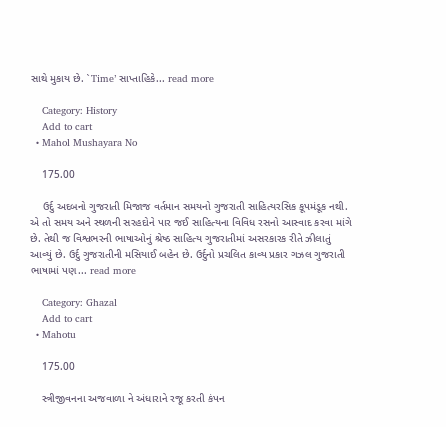સાથે મુકાય છે. `Time’ સાપ્તાહિકે... read more

    Category: History
    Add to cart
  • Mahol Mushayara No

    175.00

    ઉર્દુ અદબનો ગુજરાતી મિજાજ વર્તમાન સમયનો ગુજરાતી સાહિત્યરસિક કૂપમંડૂક નથી. એ તો સમય અને સ્થળની સરહદોને પાર જઈ સાહિત્યના વિવિધ રસનો આસ્વાદ કરવા માંગે છે. તેથી જ વિશ્વભરની ભાષાઓનું શ્રેષ્ઠ સાહિત્ય ગુજરાતીમાં અસરકારક રીતે ઝીલાતું આવ્યું છે. ઉર્દુ ગુજરાતીની મસિયાઈ બહેન છે. ઉર્દુનો પ્રચલિત કાવ્ય પ્રકાર ગઝલ ગુજરાતી ભાષામાં પણ... read more

    Category: Ghazal
    Add to cart
  • Mahotu

    175.00

    સ્ત્રીજીવનના અજવાળા ને અંધારાને રજૂ કરતી કંપન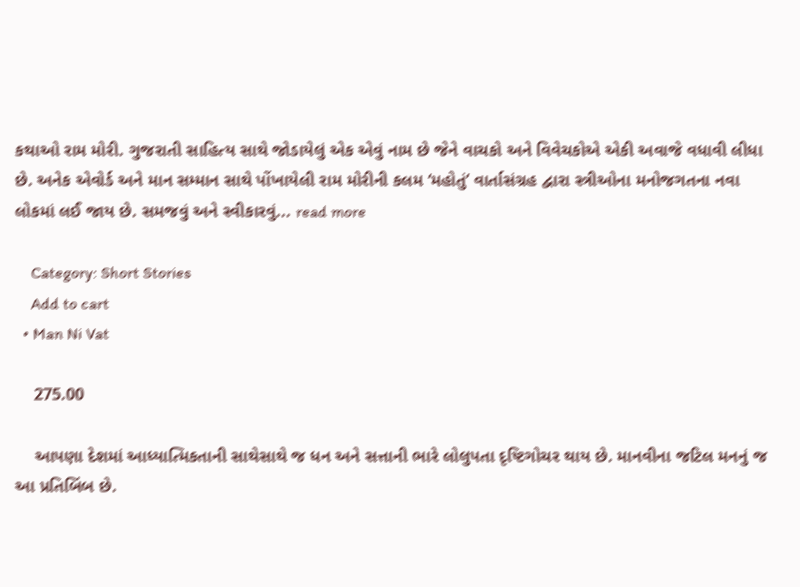કથાઓ રામ મોરી. ગુજરાતી સાહિત્ય સાથે જોડાયેલું એક એવું નામ છે જેને વાચકો અને વિવેચકોએ એકી અવાજે વધાવી લીધા છે. અનેક એવોર્ડ અને માન સમ્માન સાથે પોંખાયેલી રામ મોરીની કલમ ‘મહોતું’ વાર્તાસંગ્રહ દ્વારા સ્ત્રીઓના મનોજગતના નવા લોકમાં લઈ જાય છે. સમજવું અને સ્વીકારવું... read more

    Category: Short Stories
    Add to cart
  • Man Ni Vat

    275.00

    આપણા દેશમાં આધ્યાત્મિકતાની સાથેસાથે જ ધન અને સત્તાની ભારે લોલુપતા દૃષ્ટિગોચર થાય છે. માનવીના જટિલ મનનું જ આ પ્રતિબિંબ છે.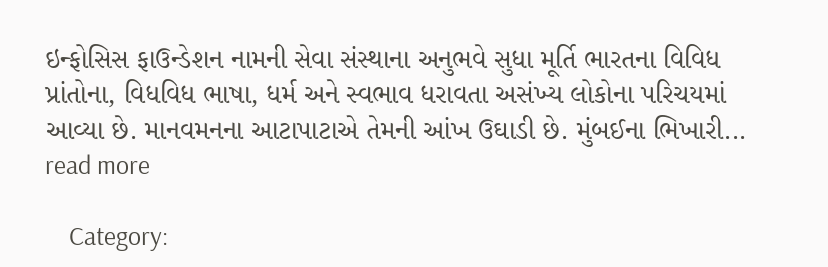ઇન્ફોસિસ ફાઉન્ડેશન નામની સેવા સંસ્થાના અનુભવે સુધા મૂર્તિ ભારતના વિવિધ પ્રાંતોના, વિધવિધ ભાષા, ધર્મ અને સ્વભાવ ધરાવતા અસંખ્ય લોકોના પરિચયમાં આવ્યા છે. માનવમનના આટાપાટાએ તેમની આંખ ઉઘાડી છે. મુંબઈના ભિખારી... read more

    Category: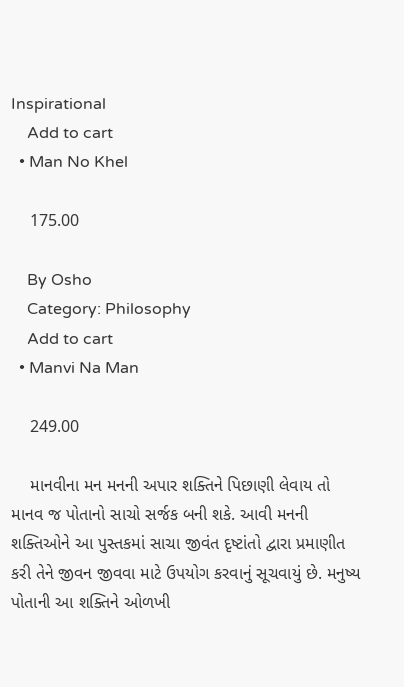Inspirational
    Add to cart
  • Man No Khel

    175.00

    By Osho
    Category: Philosophy
    Add to cart
  • Manvi Na Man

    249.00

    માનવીના મન મનની અપાર શક્તિને પિછાણી લેવાય તો માનવ જ પોતાનો સાચો સર્જક બની શકે. આવી મનની શક્તિઓને આ પુસ્તકમાં સાચા જીવંત દૃષ્ટાંતો દ્વારા પ્રમાણીત કરી તેને જીવન જીવવા માટે ઉપયોગ કરવાનું સૂચવાયું છે. મનુષ્ય પોતાની આ શક્તિને ઓળખી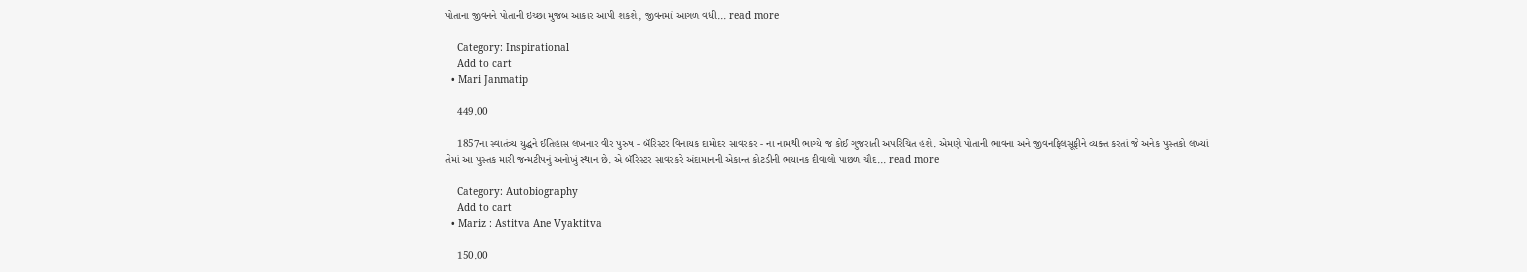પોતાના જીવનને પોતાની ઇચ્છા મુજબ આકાર આપી શકશે, જીવનમાં આગળ વધી... read more

    Category: Inspirational
    Add to cart
  • Mari Janmatip

    449.00

    1857ના સ્વાતંત્ર્ય યુદ્ધને ઈતિહાસ લખનાર વીર પુરુષ - બૅરિસ્ટર વિનાયક દામોદર સાવરકર - ના નામથી ભાગ્યે જ કોઈ ગુજરાતી અપરિચિત હશે. એમણે પોતાની ભાવના અને જીવનફિલસૂફીને વ્યક્ત કરતાં જે અનેક પુસ્તકો લખ્યાં તેમાં આ પુસ્તક મારી જન્મટીપનું અનોખું સ્થાન છે. એ બૅરિસ્ટર સાવરકરે અંદામાનની એકાન્ત કોટડીની ભયાનક દીવાલો પાછળ ચૌદ... read more

    Category: Autobiography
    Add to cart
  • Mariz : Astitva Ane Vyaktitva

    150.00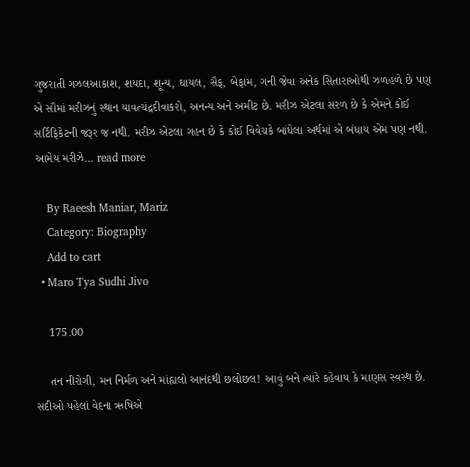ગુજરાતી ગઝલઆકાશ, શયદા, શૂન્ય, ઘાયલ, સૈફ, બેફામ, ગની જેવા અનેક સિતારાઓથી ઝળહળે છે પણ એ સૌમાં મરીઝનું સ્થાન યાવત્ચંદ્રદીવાકરો, અનન્ય અને અમીટ છે. મરીઝ એટલા સરળ છે કે એમને કોઈ સર્ટિફિકેટની જરૂર જ નથી. મરીઝ એટલા ગહન છે કે કોઈ વિવેચકે બાંધેલા અર્થમાં એ બંધાય એમ પણ નથી. આમેય મરીઝે... read more

    By Raeesh Maniar, Mariz
    Category: Biography
    Add to cart
  • Maro Tya Sudhi Jivo

    175.00

    તન નીરોગી, મન નિર્મળ અને માંહ્યલો આનંદથી છલોછલ! આવું બને ત્યારે કહેવાય કે માણસ સ્વસ્થ છે. સદીઓ પહેલાં વેદના ઋષિએ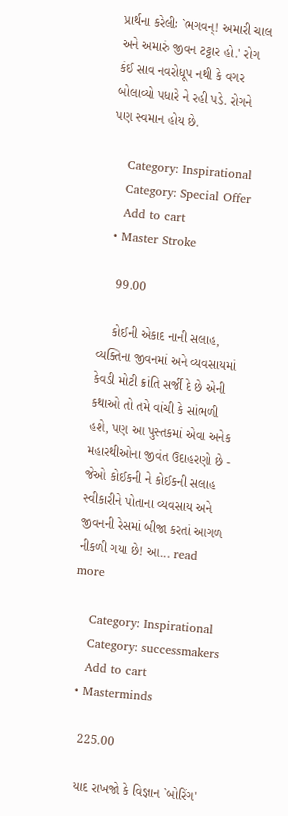પ્રાર્થના કરેલીઃ `ભગવન્! અમારી ચાલ અને અમારું જીવન ટટ્ટાર હો.' રોગ કંઈ સાવ નવરોધૂપ નથી કે વગર બોલાવ્યો પધારે ને રહી પડે. રોગને પણ સ્વમાન હોય છે.

    Category: Inspirational
    Category: Special Offer
    Add to cart
  • Master Stroke

    99.00

    કોઈની એકાદ નાની સલાહ, વ્યક્તિના જીવનમાં અને વ્યવસાયમાં કેવડી મોટી ક્રાંતિ સર્જી દે છે એની કથાઓ તો તમે વાંચી કે સાંભળી હશે, પણ આ પુસ્તકમાં એવા અનેક મહારથીઓના જીવંત ઉદાહરણો છે - જેઓ કોઈકની ને કોઈકની સલાહ સ્વીકારીને પોતાના વ્યવસાય અને જીવનની રેસમાં બીજા કરતાં આગળ નીકળી ગયા છે! આ... read more

    Category: Inspirational
    Category: successmakers
    Add to cart
  • Masterminds

    225.00

    યાદ રાખજો કે વિજ્ઞાન `બોરિંગ'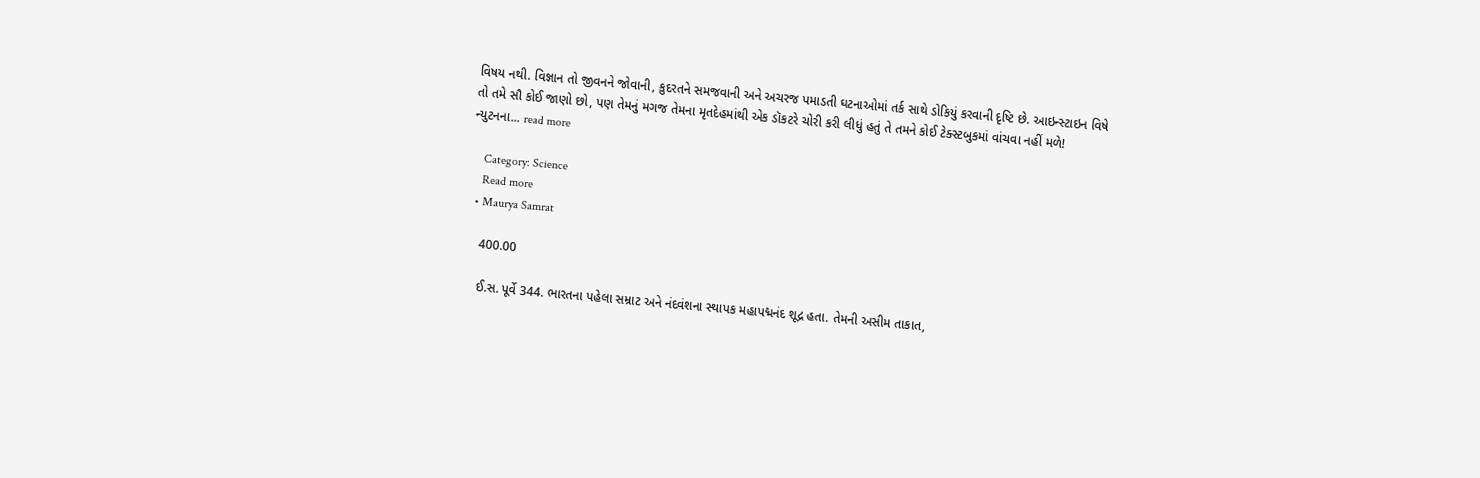વિષય નથી. વિજ્ઞાન તો જીવનને જોવાની, કુદરતને સમજવાની અને અચરજ પમાડતી ઘટનાઓમાં તર્ક સાથે ડોકિયું કરવાની દૃષ્ટિ છે. આઇન્સ્ટાઇન વિષે તો તમે સૌ કોઈ જાણો છો, પણ તેમનું મગજ તેમના મૃતદેહમાંથી એક ડૉકટરે ચોરી કરી લીધું હતું તે તમને કોઈ ટેક્સ્ટબુકમાં વાંચવા નહીં મળે! ન્યુટનના... read more

    Category: Science
    Read more
  • Maurya Samrat

    400.00

    ઈ.સ. પૂર્વે 344. ભારતના પહેલા સમ્રાટ અને નંદવંશના સ્થાપક મહાપદ્મનંદ શૂદ્ર હતા. તેમની અસીમ તાકાત,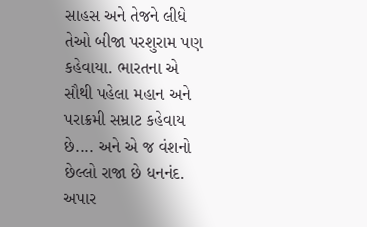સાહસ અને તેજને લીધે તેઓ બીજા પરશુરામ પણ કહેવાયા. ભારતના એ સૌથી પહેલા મહાન અને પરાક્રમી સમ્રાટ કહેવાય છે.... અને એ જ વંશનો છેલ્લો રાજા છે ધનનંદ. અપાર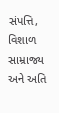સંપત્તિ, વિશાળ સામ્રાજ્ય અને અતિ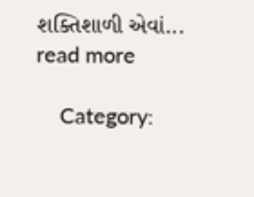શક્તિશાળી એવાં... read more

    Category: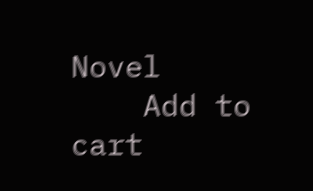Novel
    Add to cart